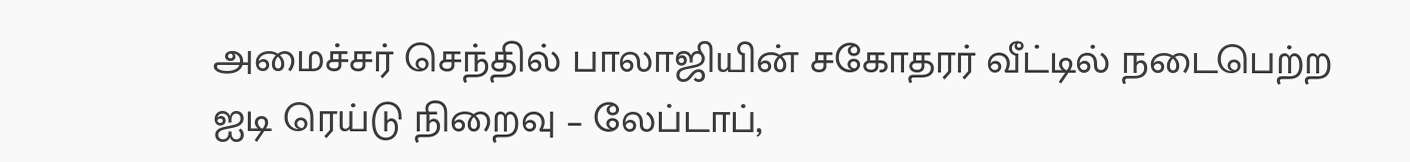அமைச்சர் செந்தில் பாலாஜியின் சகோதரர் வீட்டில் நடைபெற்ற ஐடி ரெய்டு நிறைவு – லேப்டாப்,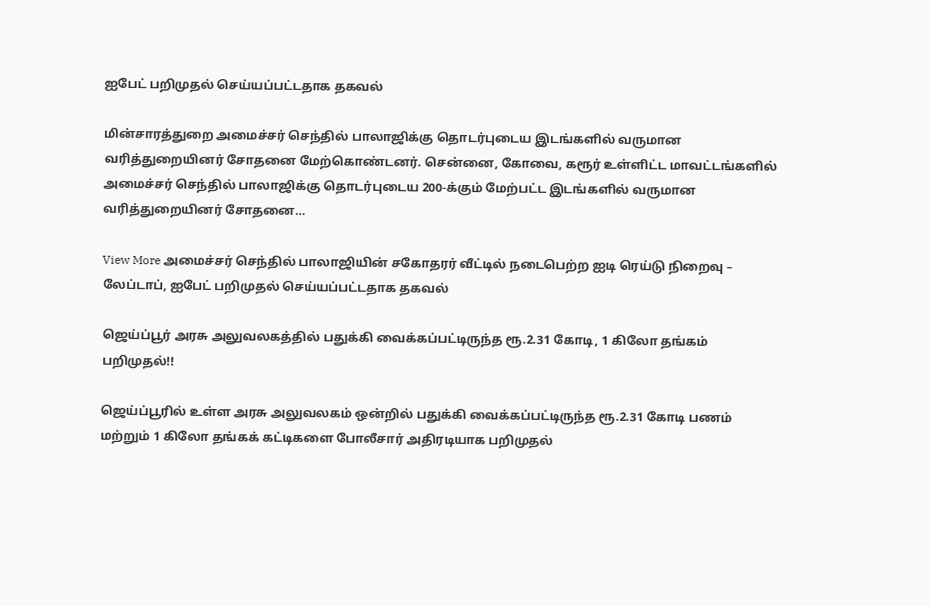ஐபேட் பறிமுதல் செய்யப்பட்டதாக தகவல்

மின்சாரத்துறை அமைச்சர் செந்தில் பாலாஜிக்கு தொடர்புடைய இடங்களில் வருமான வரித்துறையினர் சோதனை மேற்கொண்டனர். சென்னை, கோவை, கரூர் உள்ளிட்ட மாவட்டங்களில் அமைச்சர் செந்தில் பாலாஜிக்கு தொடர்புடைய 200-க்கும் மேற்பட்ட இடங்களில் வருமான வரித்துறையினர் சோதனை…

View More அமைச்சர் செந்தில் பாலாஜியின் சகோதரர் வீட்டில் நடைபெற்ற ஐடி ரெய்டு நிறைவு – லேப்டாப், ஐபேட் பறிமுதல் செய்யப்பட்டதாக தகவல்

ஜெய்ப்பூர் அரசு அலுவலகத்தில் பதுக்கி வைக்கப்பட்டிருந்த ரூ.2.31 கோடி, 1 கிலோ தங்கம் பறிமுதல்!!

ஜெய்ப்பூரில் உள்ள அரசு அலுவலகம் ஒன்றில் பதுக்கி வைக்கப்பட்டிருந்த ரூ.2.31 கோடி பணம் மற்றும் 1 கிலோ தங்கக் கட்டிகளை போலீசார் அதிரடியாக பறிமுதல்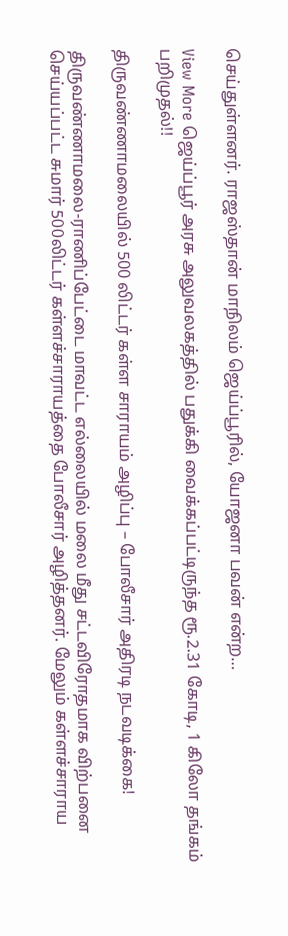செய்துள்ளனர். ராஜஸ்தான் மாநிலம் ஜெய்ப்பூரில், யோஜனா பவன் என்ற…

View More ஜெய்ப்பூர் அரசு அலுவலகத்தில் பதுக்கி வைக்கப்பட்டிருந்த ரூ.2.31 கோடி, 1 கிலோ தங்கம் பறிமுதல்!!

திருவண்ணாமலையில் 500 லிட்டர் கள்ள சாராயம் அழிப்பு – போலீசார் அதிரடி நடவடிக்கை!

திருவண்ணாமலை-ராணிப்பேட்டை மாவட்ட எல்லையில் மலை மீது சட்டவிரோதமாக விற்பனை செய்யப்பட்ட சுமார் 500லிட்டர் கள்ளச்சாராயத்தை போலீசார் அழித்தனர். மேலும் கள்ளச்சாராய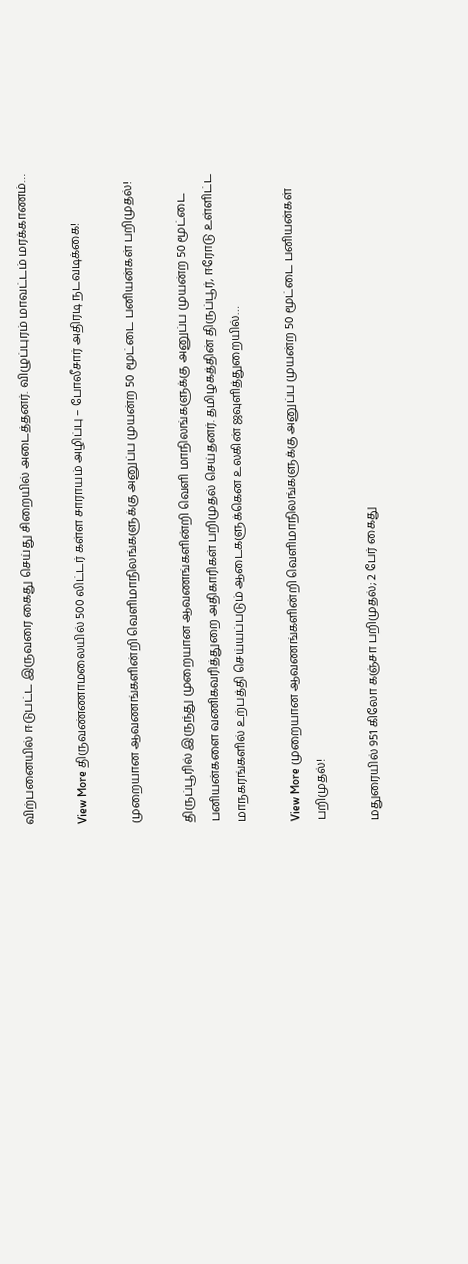விற்பனையில் ஈடுபட்ட இருவரை கைது செய்து சிறையில் அடைத்தனர். விழுப்புரம் மாவட்டம் மரக்காணம்…

View More திருவண்ணாமலையில் 500 லிட்டர் கள்ள சாராயம் அழிப்பு – போலீசார் அதிரடி நடவடிக்கை!

முறையான ஆவணங்களின்றி வெளிமாநிலங்களுக்கு அனுப்ப முயன்ற 50 மூட்டை பனியன்கள் பறிமுதல்!

திருப்பூரில் இருந்து முறையான ஆவணங்களின்றி வெளி மாநிலங்களுக்கு அனுப்ப முயன்ற 50 மூட்டை பனியன்களை வணிகவரித்துறை அதிகாரிகள் பறிமுதல் செய்தனர். தமிழகத்தின் திருப்பூர், ஈரோடு உள்ளிட்ட மாநகரங்களில் உற்பத்தி செய்யப்படும் ஆடைகளுக்கென உலகின் ஜவுளித்துறையில்…

View More முறையான ஆவணங்களின்றி வெளிமாநிலங்களுக்கு அனுப்ப முயன்ற 50 மூட்டை பனியன்கள் பறிமுதல்!

மதுரையில் 951 கிலோ கஞ்சா பறிமுதல்; 2 பேர் கைது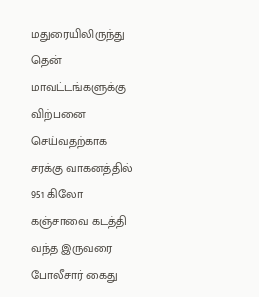மதுரையிலிருந்து தென் மாவட்டங்களுக்கு விற்பனை செய்வதற்காக சரக்கு வாகனத்தில் 951 கிலோ கஞ்சாவை கடத்தி வந்த இருவரை போலீசார் கைது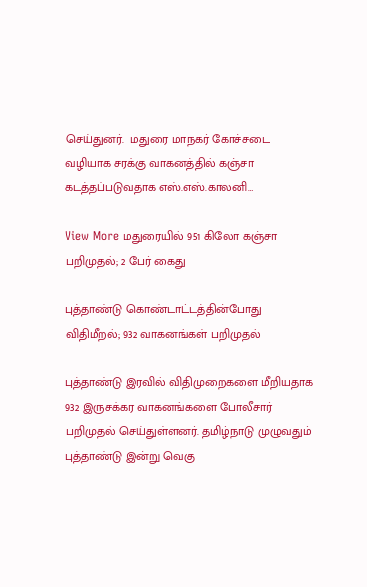செய்துனர்.  மதுரை மாநகர் கோச்சடை வழியாக சரக்கு வாகனத்தில் கஞ்சா கடத்தப்படுவதாக எஸ்.எஸ்.காலனி…

View More மதுரையில் 951 கிலோ கஞ்சா பறிமுதல்; 2 பேர் கைது

புத்தாண்டு கொண்டாட்டத்தின்போது விதிமீறல்; 932 வாகனங்கள் பறிமுதல்

புத்தாண்டு இரவில் விதிமுறைகளை மீறியதாக 932 இருசக்கர வாகனங்களை போலீசார் பறிமுதல் செய்துள்ளனர். தமிழ்நாடு முழுவதும் புத்தாண்டு இன்று வெகு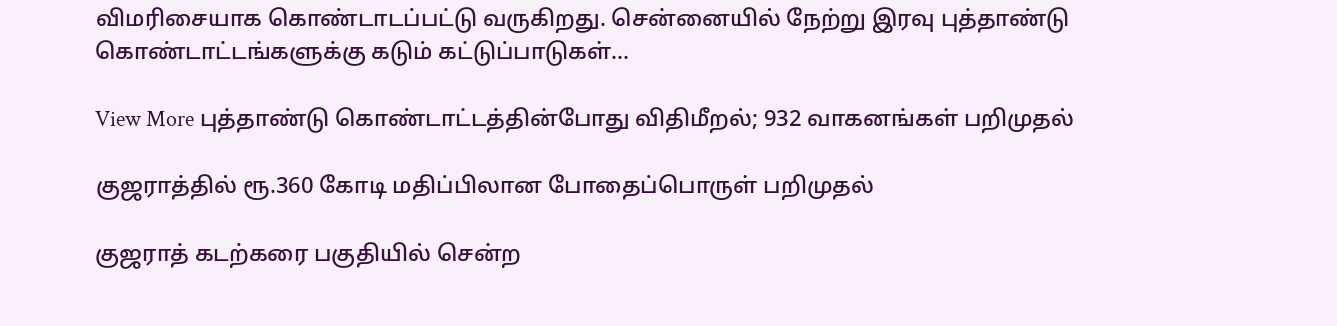விமரிசையாக கொண்டாடப்பட்டு வருகிறது. சென்னையில் நேற்று இரவு புத்தாண்டு கொண்டாட்டங்களுக்கு கடும் கட்டுப்பாடுகள்…

View More புத்தாண்டு கொண்டாட்டத்தின்போது விதிமீறல்; 932 வாகனங்கள் பறிமுதல்

குஜராத்தில் ரூ.360 கோடி மதிப்பிலான போதைப்பொருள் பறிமுதல்

குஜராத் கடற்கரை பகுதியில் சென்ற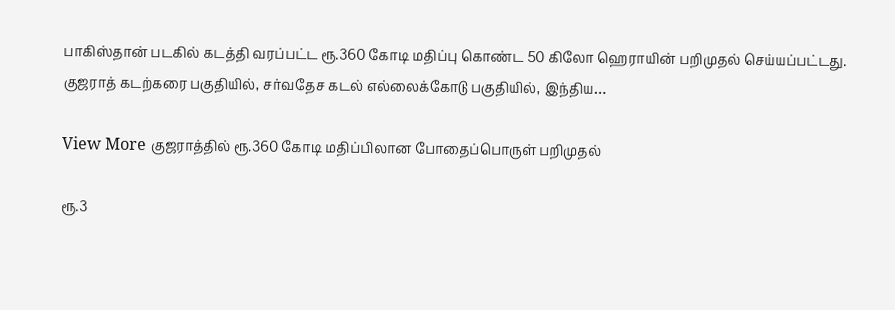பாகிஸ்தான் படகில் கடத்தி வரப்பட்ட ரூ.360 கோடி மதிப்பு கொண்ட 50 கிலோ ஹெராயின் பறிமுதல் செய்யப்பட்டது. குஜராத் கடற்கரை பகுதியில், சர்வதேச கடல் எல்லைக்கோடு பகுதியில், இந்திய…

View More குஜராத்தில் ரூ.360 கோடி மதிப்பிலான போதைப்பொருள் பறிமுதல்

ரூ.3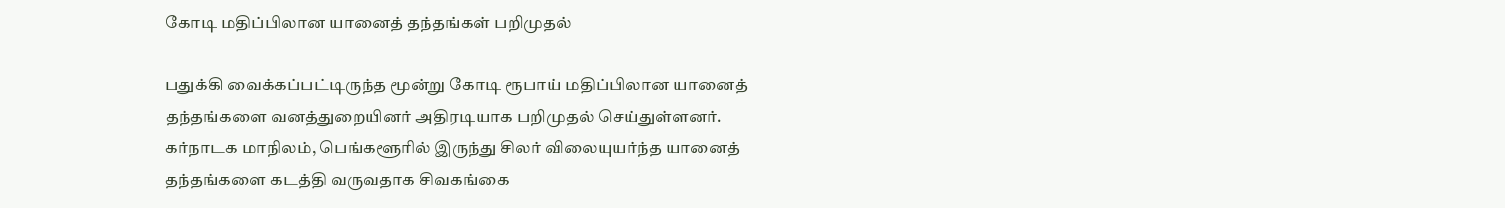கோடி மதிப்பிலான யானைத் தந்தங்கள் பறிமுதல்

பதுக்கி வைக்கப்பட்டிருந்த மூன்று கோடி ரூபாய் மதிப்பிலான யானைத் தந்தங்களை வனத்துறையினர் அதிரடியாக பறிமுதல் செய்துள்ளனர். கர்நாடக மாநிலம், பெங்களூரில் இருந்து சிலர் விலையுயர்ந்த யானைத் தந்தங்களை கடத்தி வருவதாக சிவகங்கை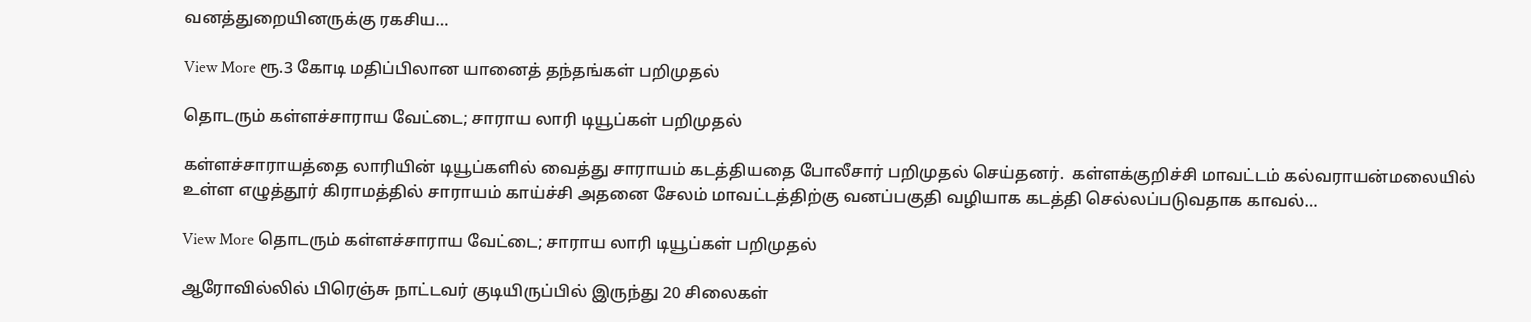வனத்துறையினருக்கு ரகசிய…

View More ரூ.3 கோடி மதிப்பிலான யானைத் தந்தங்கள் பறிமுதல்

தொடரும் கள்ளச்சாராய வேட்டை; சாராய லாரி டியூப்கள் பறிமுதல்

கள்ளச்சாராயத்தை லாரியின் டியூப்களில் வைத்து சாராயம் கடத்தியதை போலீசார் பறிமுதல் செய்தனர்.  கள்ளக்குறிச்சி மாவட்டம் கல்வராயன்மலையில் உள்ள எழுத்தூர் கிராமத்தில் சாராயம் காய்ச்சி அதனை சேலம் மாவட்டத்திற்கு வனப்பகுதி வழியாக கடத்தி செல்லப்படுவதாக காவல்…

View More தொடரும் கள்ளச்சாராய வேட்டை; சாராய லாரி டியூப்கள் பறிமுதல்

ஆரோவில்லில் பிரெஞ்சு நாட்டவர் குடியிருப்பில் இருந்து 20 சிலைகள்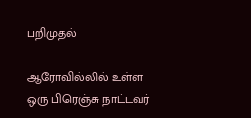பறிமுதல்

ஆரோவில்லில் உள்ள ஒரு பிரெஞ்சு நாட்டவர்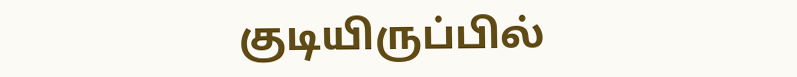குடியிருப்பில்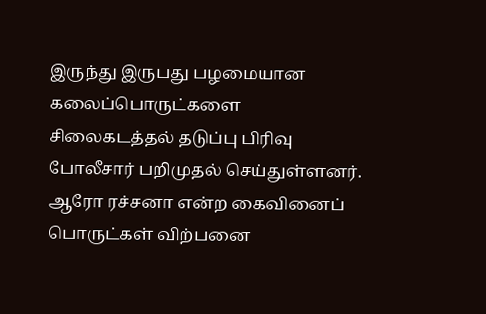இருந்து இருபது பழமையான கலைப்பொருட்களை சிலைகடத்தல் தடுப்பு பிரிவு போலீசார் பறிமுதல் செய்துள்ளனர். ஆரோ ரச்சனா என்ற கைவினைப் பொருட்கள் விற்பனை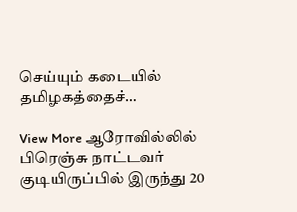செய்யும் கடையில் தமிழகத்தைச்…

View More ஆரோவில்லில் பிரெஞ்சு நாட்டவர் குடியிருப்பில் இருந்து 20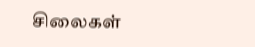சிலைகள்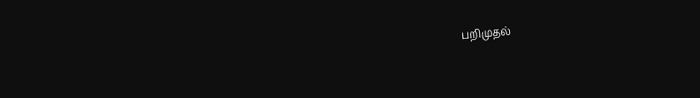பறிமுதல்